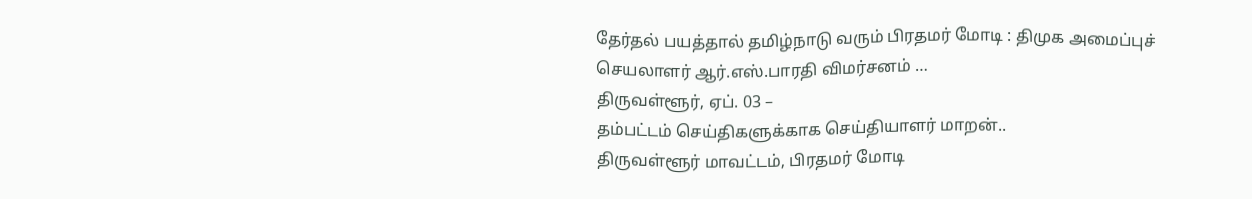தேர்தல் பயத்தால் தமிழ்நாடு வரும் பிரதமர் மோடி : திமுக அமைப்புச் செயலாளர் ஆர்.எஸ்.பாரதி விமர்சனம் …
திருவள்ளூர், ஏப். 03 –
தம்பட்டம் செய்திகளுக்காக செய்தியாளர் மாறன்..
திருவள்ளூர் மாவட்டம், பிரதமர் மோடி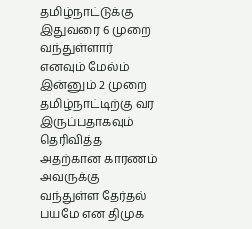தமிழ்நாட்டுக்கு இதுவரை 6 முறை வந்துள்ளார் எனவும் மேல்ம் இன்னும் 2 முறை தமிழ்நாட்டிற்கு வர இருப்பதாகவும் தெரிவித்த அதற்கான காரணம் அவருக்கு வந்துள்ள தேர்தல் பயமே என திமுக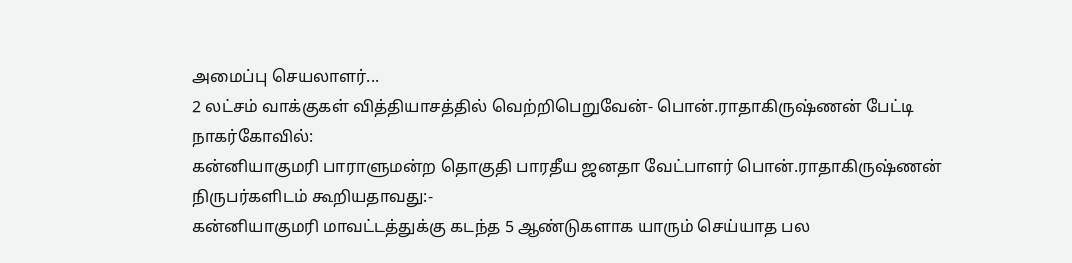அமைப்பு செயலாளர்...
2 லட்சம் வாக்குகள் வித்தியாசத்தில் வெற்றிபெறுவேன்- பொன்.ராதாகிருஷ்ணன் பேட்டி
நாகர்கோவில்:
கன்னியாகுமரி பாராளுமன்ற தொகுதி பாரதீய ஜனதா வேட்பாளர் பொன்.ராதாகிருஷ்ணன் நிருபர்களிடம் கூறியதாவது:-
கன்னியாகுமரி மாவட்டத்துக்கு கடந்த 5 ஆண்டுகளாக யாரும் செய்யாத பல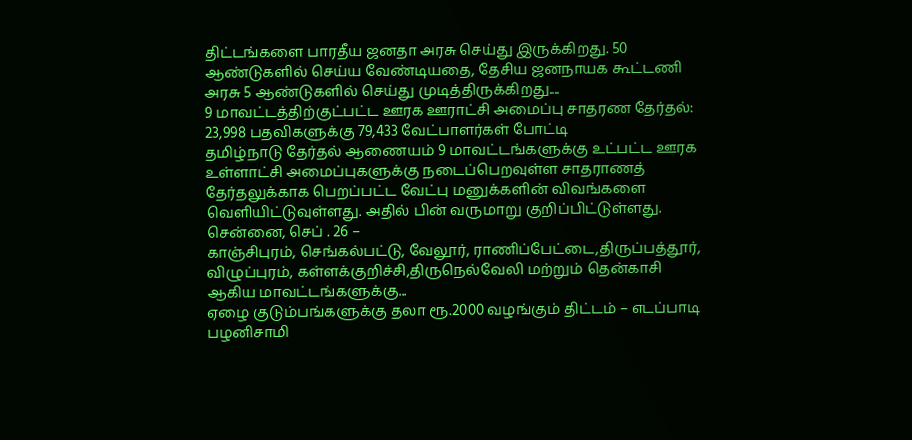திட்டங்களை பாரதீய ஜனதா அரசு செய்து இருக்கிறது. 50 ஆண்டுகளில் செய்ய வேண்டியதை, தேசிய ஜனநாயக கூட்டணி அரசு 5 ஆண்டுகளில் செய்து முடித்திருக்கிறது....
9 மாவட்டத்திற்குட்பட்ட ஊரக ஊராட்சி அமைப்பு சாதரண தேர்தல்: 23,998 பதவிகளுக்கு 79,433 வேட்பாளர்கள் போட்டி
தமிழ்நாடு தேர்தல் ஆணையம் 9 மாவட்டங்களுக்கு உட்பட்ட ஊரக உள்ளாட்சி அமைப்புகளுக்கு நடைப்பெறவுள்ள சாதராணத் தேர்தலுக்காக பெறப்பட்ட வேட்பு மனுக்களின் விவங்களை வெளியிட்டுவுள்ளது. அதில் பின் வருமாறு குறிப்பிட்டுள்ளது.
சென்னை, செப் . 26 –
காஞ்சிபுரம், செங்கல்பட்டு, வேலூர், ராணிப்பேட்டை,திருப்பத்தூர், விழுப்புரம், கள்ளக்குறிச்சி,திருநெல்வேலி மற்றும் தென்காசி ஆகிய மாவட்டங்களுக்கு...
ஏழை குடும்பங்களுக்கு தலா ரூ.2000 வழங்கும் திட்டம் – எடப்பாடி பழனிசாமி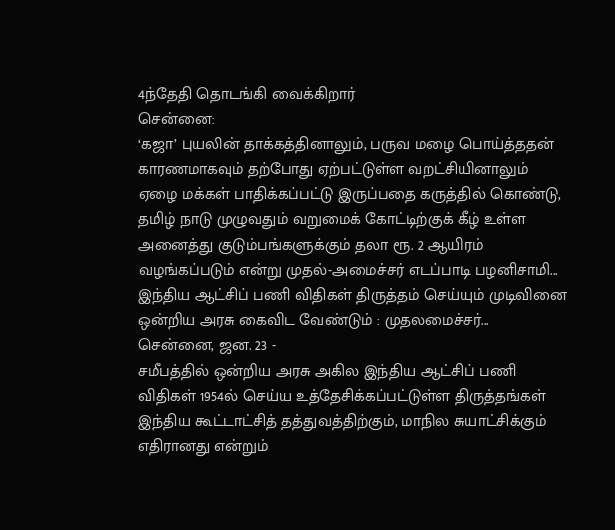4ந்தேதி தொடங்கி வைக்கிறார்
சென்னை:
‘கஜா’ புயலின் தாக்கத்தினாலும், பருவ மழை பொய்த்ததன் காரணமாகவும் தற்போது ஏற்பட்டுள்ள வறட்சியினாலும் ஏழை மக்கள் பாதிக்கப்பட்டு இருப்பதை கருத்தில் கொண்டு, தமிழ் நாடு முழுவதும் வறுமைக் கோட்டிற்குக் கீழ் உள்ள அனைத்து குடும்பங்களுக்கும் தலா ரூ. 2 ஆயிரம் வழங்கப்படும் என்று முதல்-அமைச்சர் எடப்பாடி பழனிசாமி...
இந்திய ஆட்சிப் பணி விதிகள் திருத்தம் செய்யும் முடிவினை ஒன்றிய அரசு கைவிட வேண்டும் : முதலமைச்சர்...
சென்னை, ஜன. 23 -
சமீபத்தில் ஒன்றிய அரசு அகில இந்திய ஆட்சிப் பணி விதிகள் 1954ல் செய்ய உத்தேசிக்கப்பட்டுள்ள திருத்தங்கள் இந்திய கூட்டாட்சித் தத்துவத்திற்கும், மாநில சுயாட்சிக்கும் எதிரானது என்றும்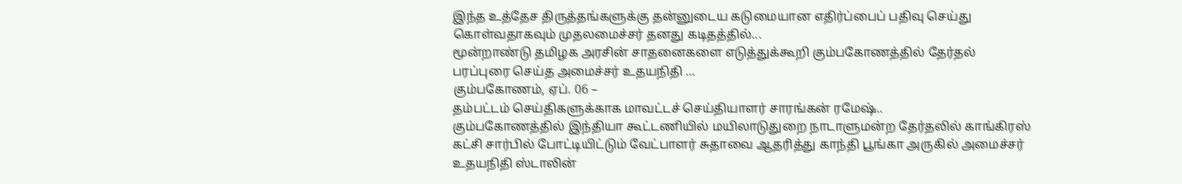இந்த உத்தேச திருத்தங்களுக்கு தன்னுடைய கடுமையான எதிர்ப்பைப் பதிவு செய்து கொள்வதாகவும் முதலமைச்சர் தனது கடிதத்தில்...
மூன்றாண்டு தமிழக அரசின் சாதனைகளை எடுத்துக்கூறி கும்பகோணத்தில் தேர்தல் பரப்புரை செய்த அமைச்சர் உதயநிதி …
கும்பகோணம், ஏப். 06 –
தம்பட்டம் செய்திகளுக்காக மாவட்டச் செய்தியாளர் சாரங்கன் ரமேஷ்..
கும்பகோணத்தில் இந்தியா கூட்டணியில் மயிலாடுதுறை நாடாளுமன்ற தேர்தலில் காங்கிரஸ் கட்சி சார்பில் போட்டியிட்டும் வேட்பாளர் சுதாவை ஆதரித்து காந்தி பூங்கா அருகில் அமைச்சர் உதயநிதி ஸ்டாலின்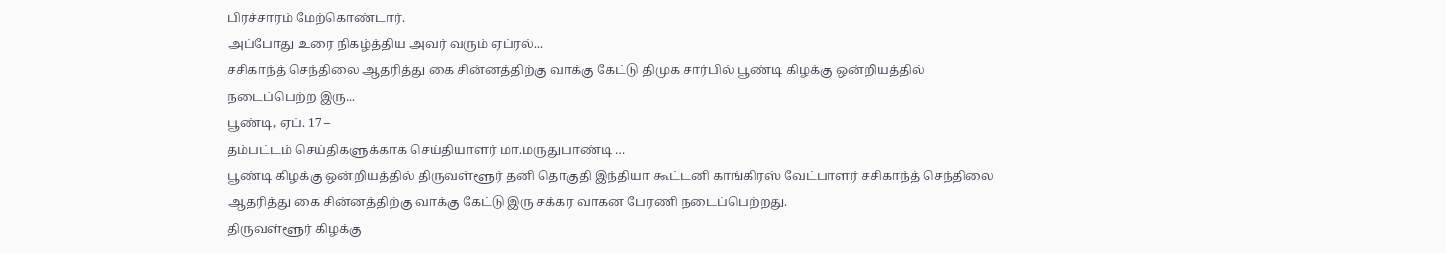பிரச்சாரம் மேற்கொண்டார்.
அப்போது உரை நிகழ்த்திய அவர் வரும் ஏப்ரல்...
சசிகாந்த் செந்திலை ஆதரித்து கை சின்னத்திற்கு வாக்கு கேட்டு திமுக சார்பில் பூண்டி கிழக்கு ஒன்றியத்தில் நடைப்பெற்ற இரு...
பூண்டி, ஏப். 17 –
தம்பட்டம் செய்திகளுக்காக செய்தியாளர் மா.மருதுபாண்டி …
பூண்டி கிழக்கு ஒன்றியத்தில் திருவள்ளூர் தனி தொகுதி இந்தியா கூட்டனி காங்கிரஸ் வேட்பாளர் சசிகாந்த் செந்திலை ஆதரித்து கை சின்னத்திற்கு வாக்கு கேட்டு இரு சக்கர வாகன பேரணி நடைப்பெற்றது.
திருவள்ளூர் கிழக்கு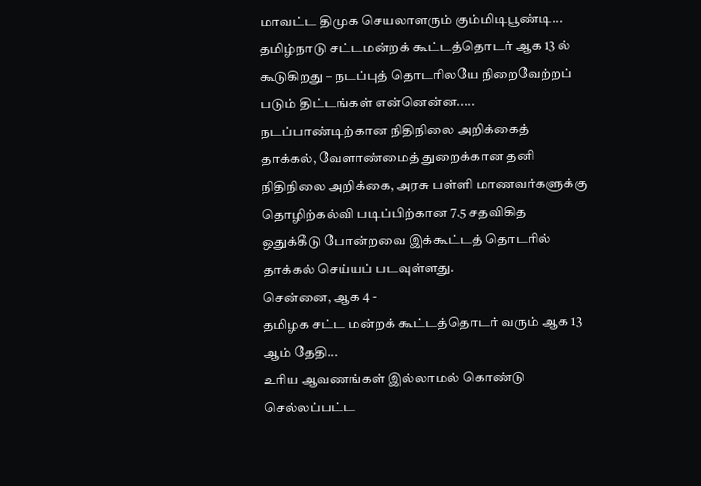மாவட்ட திமுக செயலாளரும் கும்மிடிபூண்டி...
தமிழ்நாடு சட்டமன்றக் கூட்டத்தொடர் ஆக 13 ல் கூடுகிறது – நடப்புத் தொடரிலயே நிறைவேற்றப் படும் திட்டங்கள் என்னென்ன.....
நடப்பாண்டிற்கான நிதிநிலை அறிக்கைத் தாக்கல், வேளாண்மைத் துறைக்கான தனி நிதிநிலை அறிக்கை, அரசு பள்ளி மாணவர்களுக்கு தொழிற்கல்வி படிப்பிற்கான 7.5 சதவிகித ஒதுக்கீடு போன்றவை இக்கூட்டத் தொடரில் தாக்கல் செய்யப் படவுள்ளது.
சென்னை, ஆக 4 -
தமிழக சட்ட மன்றக் கூட்டத்தொடர் வரும் ஆக 13 ஆம் தேதி...
உரிய ஆவணங்கள் இல்லாமல் கொண்டு செல்லப்பட்ட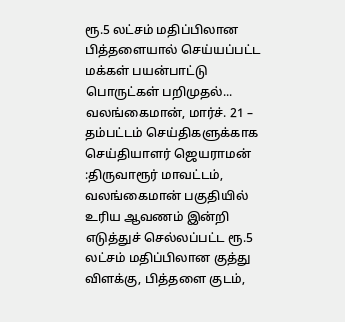ரூ.5 லட்சம் மதிப்பிலான பித்தளையால் செய்யப்பட்ட மக்கள் பயன்பாட்டு பொருட்கள் பறிமுதல்...
வலங்கைமான், மார்ச். 21 –
தம்பட்டம் செய்திகளுக்காக செய்தியாளர் ஜெயராமன்
:திருவாரூர் மாவட்டம், வலங்கைமான் பகுதியில் உரிய ஆவணம் இன்றி எடுத்துச் செல்லப்பட்ட ரூ.5 லட்சம் மதிப்பிலான குத்து விளக்கு, பித்தளை குடம்,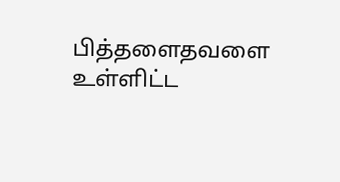பித்தளைதவளை உள்ளிட்ட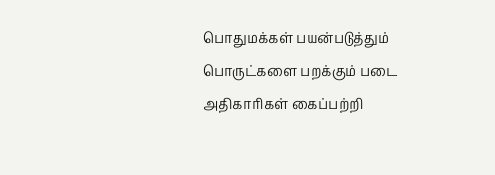பொதுமக்கள் பயன்படுத்தும் பொருட்களை பறக்கும் படை அதிகாரிகள் கைப்பற்றி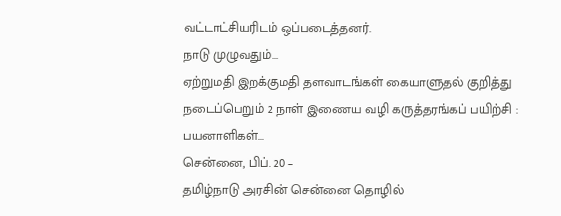வட்டாட்சியரிடம் ஒப்படைத்தனர்.
நாடு முழுவதும்...
ஏற்றுமதி இறக்குமதி தளவாடங்கள் கையாளுதல் குறித்து நடைப்பெறும் 2 நாள் இணைய வழி கருத்தரங்கப் பயிற்சி : பயனாளிகள்...
சென்னை, பிப். 20 –
தமிழ்நாடு அரசின் சென்னை தொழில்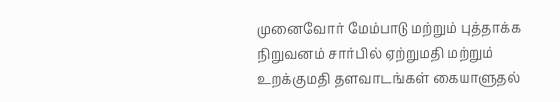முனைவோர் மேம்பாடு மற்றும் புத்தாக்க நிறுவனம் சார்பில் ஏற்றுமதி மற்றும் உறக்குமதி தளவாடங்கள் கையாளுதல்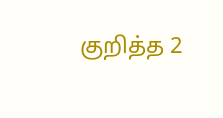குறித்த 2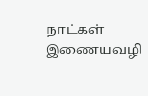நாட்கள் இணையவழி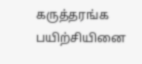கருத்தரங்க பயிற்சியினை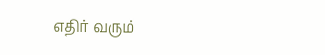எதிர் வரும்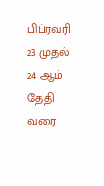பிப்ரவரி 23 முதல் 24 ஆம் தேதி வரை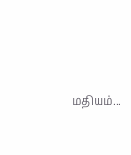மதியம்...